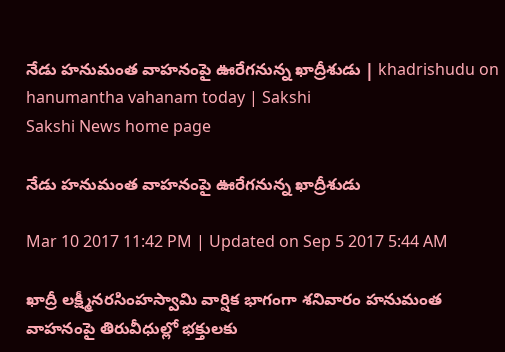నేడు హనుమంత వాహనంపై ఊరేగనున్న ఖాద్రీశుడు | khadrishudu on hanumantha vahanam today | Sakshi
Sakshi News home page

నేడు హనుమంత వాహనంపై ఊరేగనున్న ఖాద్రీశుడు

Mar 10 2017 11:42 PM | Updated on Sep 5 2017 5:44 AM

ఖాద్రీ లక్ష్మీనరసింహస్వామి వార్షిక భాగంగా శనివారం హనుమంత వాహనంపై తిరువీధుల్లో భక్తులకు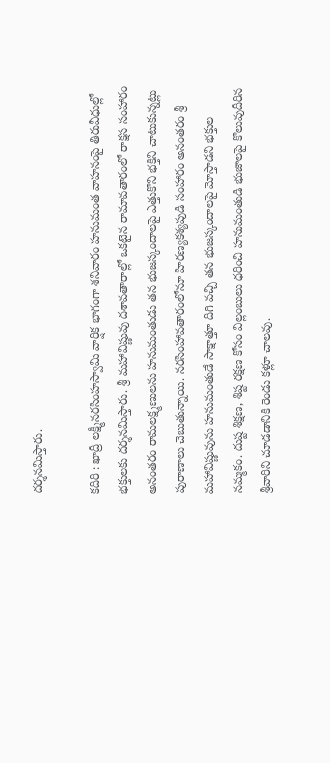దర్శనమిస్తారు.

కదిరి : ఖాద్రీ లక్ష్మీనరసింహస్వామి వార్షిక భాగంగా శనివారం హనుమంత వాహనంపై తిరువీధుల్లో  భక్తులకు దర్శనమిస్తారు. శ్రీ మహావిష్ణువు దశావతారాల్లో ఒకటైన రామావతారంలో రాక్షస సంహారం అనంతరం రామలక్ష్మణులను హనుమంతుడు తన భుజస్కందాలపై ఎత్తుకొని భక్తిని చాటుకున్నట్లు పురాణాలు చెబుతున్నాయి. నరసింహావతారంలోనూ హిరణ్యకశ్యపుడి సంహారం అనంతరం శ్రీ మహావిష్ణువును హనుమంతుడే సాక్షాత్తూ దిగి వచ్చి తన భుజస్కందాలపై మోస్తాడని భక్తుల నమ్మకం. దుష్ట శిక్షణ, శిష్ట రక్షణ కోసం విల్లంబులు ధరించి హనుమంతుడి భుజాలపై కొలువుదీరిన శ్రీవారిని చూడడానికి రెండు కళ్లూ చాలవు.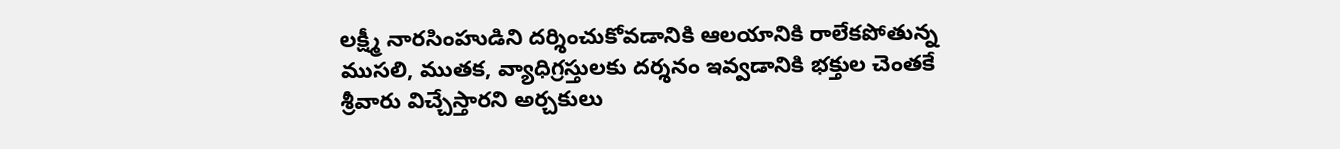లక్ష్మీ నారసింహుడిని దర్శించుకోవడానికి ఆలయానికి రాలేకపోతున్న ముసలి, ముతక, వ్యాధిగ్రస్తులకు దర్శనం ఇవ్వడానికి భక్తుల చెంతకే శ్రీవారు విచ్చేస్తారని అర్చకులు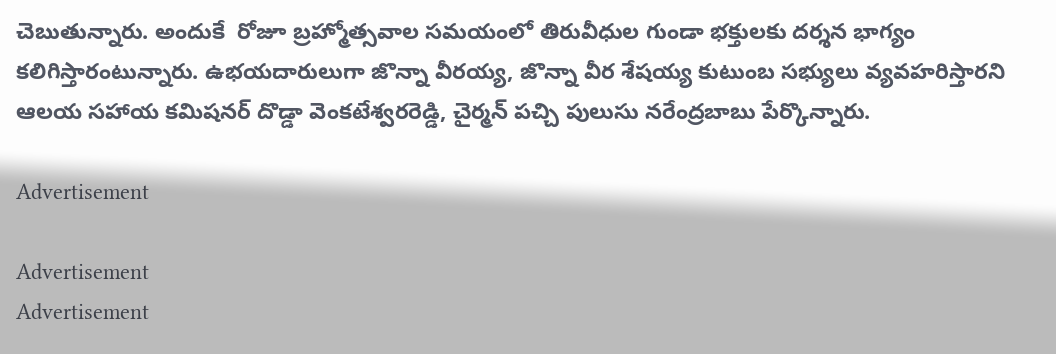చెబుతున్నారు. అందుకే  రోజూ బ్రహ్మోత్సవాల సమయంలో తిరువీధుల గుండా భక్తులకు దర్శన భాగ్యం కలిగిస్తారంటున్నారు. ఉభయదారులుగా జొన్నా వీరయ్య, జొన్నా వీర శేషయ్య కుటుంబ సభ్యులు వ్యవహరిస్తారని ఆలయ సహాయ కమిషనర్‌ దొడ్డా వెంకటేశ్వరరెడ్డి, చైర్మన్‌ పచ్చి పులుసు నరేంద్రబాబు పేర్కొన్నారు.

Advertisement

Advertisement
Advertisement